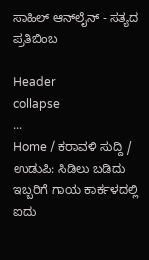ಸಾಹಿಲ್ ಆನ್‌ಲೈನ್ - ಸತ್ಯದ ಪ್ರತಿಬಿಂಬ

Header
collapse
...
Home / ಕರಾವಳಿ ಸುದ್ದಿ / ಉಡುಪಿ: ಸಿಡಿಲು ಬಡಿದು ಇಬ್ಬರಿಗೆ ಗಾಯ ಕಾರ್ಕಳದಲ್ಲಿ ಐದು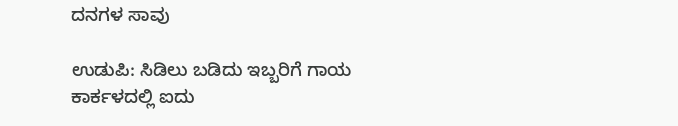ದನಗಳ ಸಾವು

ಉಡುಪಿ: ಸಿಡಿಲು ಬಡಿದು ಇಬ್ಬರಿಗೆ ಗಾಯ ಕಾರ್ಕಳದಲ್ಲಿ ಐದು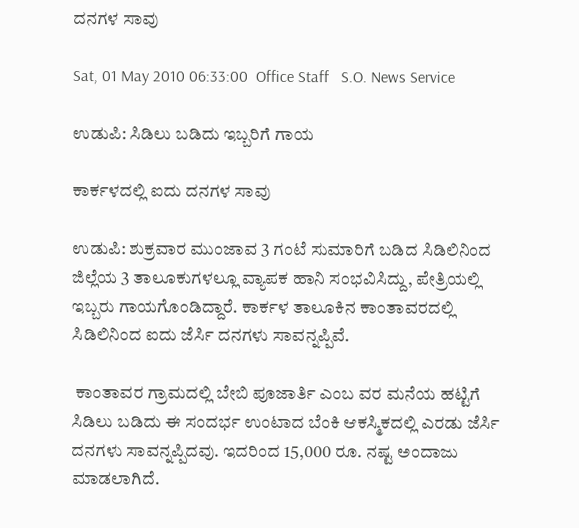ದನಗಳ ಸಾವು

Sat, 01 May 2010 06:33:00  Office Staff   S.O. News Service

ಉಡುಪಿ: ಸಿಡಿಲು ಬಡಿದು ಇಬ್ಬರಿಗೆ ಗಾಯ

ಕಾರ್ಕಳದಲ್ಲಿ ಐದು ದನಗಳ ಸಾವು

ಉಡುಪಿ: ಶುಕ್ರವಾರ ಮುಂಜಾವ 3 ಗಂಟೆ ಸುಮಾರಿಗೆ ಬಡಿದ ಸಿಡಿಲಿನಿಂದ ಜಿಲ್ಲೆಯ 3 ತಾಲೂಕುಗಳಲ್ಲೂ ವ್ಯಾಪಕ ಹಾನಿ ಸಂಭವಿಸಿದ್ದು, ಪೇತ್ರಿಯಲ್ಲಿ ಇಬ್ಬರು ಗಾಯಗೊಂಡಿದ್ದಾರೆ. ಕಾರ್ಕಳ ತಾಲೂಕಿನ ಕಾಂತಾವರದಲ್ಲಿ ಸಿಡಿಲಿನಿಂದ ಐದು ಜೆರ್ಸಿ ದನಗಳು ಸಾವನ್ನಪ್ಪಿವೆ.

 ಕಾಂತಾವರ ಗ್ರಾಮದಲ್ಲಿ ಬೇಬಿ ಪೂಜಾರ್ತಿ ಎಂಬ ವರ ಮನೆಯ ಹಟ್ಟಿಗೆ ಸಿಡಿಲು ಬಡಿದು ಈ ಸಂದರ್ಭ ಉಂಟಾದ ಬೆಂಕಿ ಆಕಸ್ಮಿಕದಲ್ಲಿ ಎರಡು ಜೆರ್ಸಿ ದನಗಳು ಸಾವನ್ನಪ್ಪಿದವು. ಇದರಿಂದ 15,000 ರೂ. ನಷ್ಟ ಅಂದಾಜು ಮಾಡಲಾಗಿದೆ.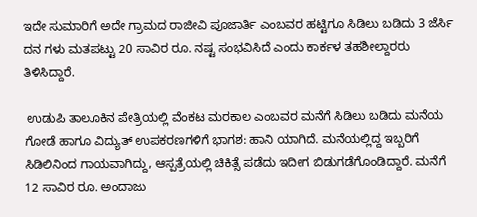ಇದೇ ಸುಮಾರಿಗೆ ಅದೇ ಗ್ರಾಮದ ರಾಜೀವಿ ಪೂಜಾರ್ತಿ ಎಂಬವರ ಹಟ್ಟಿಗೂ ಸಿಡಿಲು ಬಡಿದು 3 ಜೆರ್ಸಿ ದನ ಗಳು ಮತಪಟ್ಟು 20 ಸಾವಿರ ರೂ. ನಷ್ಟ ಸಂಭವಿಸಿದೆ ಎಂದು ಕಾರ್ಕಳ ತಹಶೀಲ್ದಾರರು ತಿಳಿಸಿದ್ದಾರೆ.

 ಉಡುಪಿ ತಾಲೂಕಿನ ಪೇತ್ರಿಯಲ್ಲಿ ವೆಂಕಟ ಮರಕಾಲ ಎಂಬವರ ಮನೆಗೆ ಸಿಡಿಲು ಬಡಿದು ಮನೆಯ ಗೋಡೆ ಹಾಗೂ ವಿದ್ಯುತ್ ಉಪಕರಣಗಳಿಗೆ ಭಾಗಶ: ಹಾನಿ ಯಾಗಿದೆ. ಮನೆಯಲ್ಲಿದ್ದ ಇಬ್ಬರಿಗೆ ಸಿಡಿಲಿನಿಂದ ಗಾಯವಾಗಿದ್ದು, ಆಸ್ಪತ್ರೆಯಲ್ಲಿ ಚಿಕಿತ್ಸೆ ಪಡೆದು ಇದೀಗ ಬಿಡುಗಡೆಗೊಂಡಿದ್ದಾರೆ. ಮನೆಗೆ 12 ಸಾವಿರ ರೂ. ಅಂದಾಜು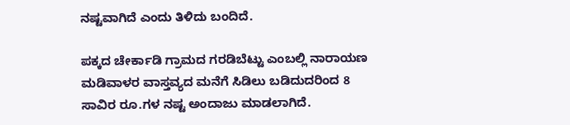ನಷ್ಟವಾಗಿದೆ ಎಂದು ತಿಳಿದು ಬಂದಿದೆ.

ಪಕ್ಕದ ಚೇರ್ಕಾಡಿ ಗ್ರಾಮದ ಗರಡಿಬೆಟ್ಟು ಎಂಬಲ್ಲಿ ನಾರಾಯಣ ಮಡಿವಾಳರ ವಾಸ್ತವ್ಯದ ಮನೆಗೆ ಸಿಡಿಲು ಬಡಿದುದರಿಂದ 8 ಸಾವಿರ ರೂ.ಗಳ ನಷ್ಟ ಅಂದಾಜು ಮಾಡಲಾಗಿದೆ.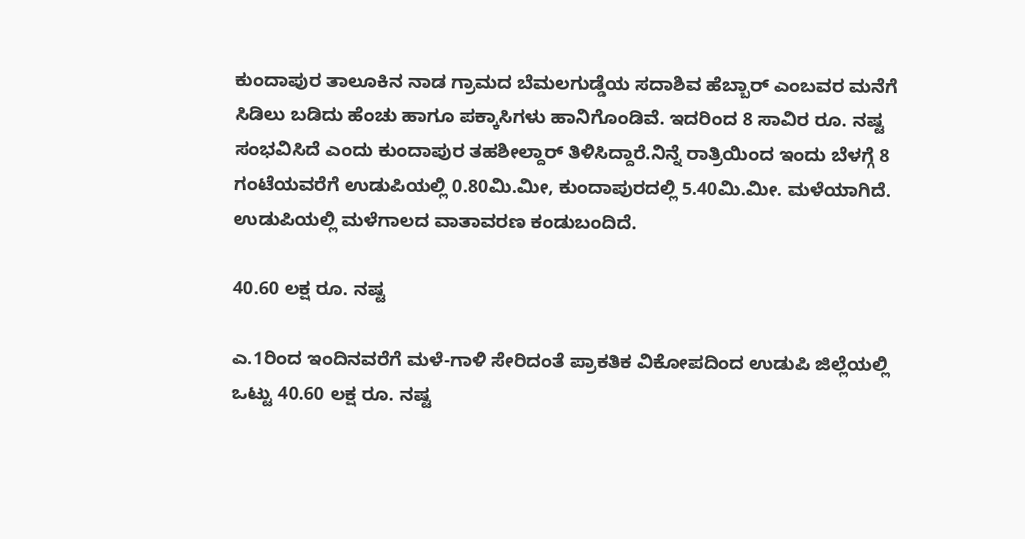ಕುಂದಾಪುರ ತಾಲೂಕಿನ ನಾಡ ಗ್ರಾಮದ ಬೆಮಲಗುಡ್ಡೆಯ ಸದಾಶಿವ ಹೆಬ್ಬಾರ್ ಎಂಬವರ ಮನೆಗೆ ಸಿಡಿಲು ಬಡಿದು ಹೆಂಚು ಹಾಗೂ ಪಕ್ಕಾಸಿಗಳು ಹಾನಿಗೊಂಡಿವೆ. ಇದರಿಂದ 8 ಸಾವಿರ ರೂ. ನಷ್ಟ ಸಂಭವಿಸಿದೆ ಎಂದು ಕುಂದಾಪುರ ತಹಶೀಲ್ದಾರ್ ತಿಳಿಸಿದ್ದಾರೆ.ನಿನ್ನೆ ರಾತ್ರಿಯಿಂದ ಇಂದು ಬೆಳಗ್ಗೆ 8 ಗಂಟೆಯವರೆಗೆ ಉಡುಪಿಯಲ್ಲಿ 0.80ಮಿ.ಮೀ, ಕುಂದಾಪುರದಲ್ಲಿ 5.40ಮಿ.ಮೀ. ಮಳೆಯಾಗಿದೆ. ಉಡುಪಿಯಲ್ಲಿ ಮಳೆಗಾಲದ ವಾತಾವರಣ ಕಂಡುಬಂದಿದೆ.

40.60 ಲಕ್ಷ ರೂ. ನಷ್ಟ

ಎ.1ರಿಂದ ಇಂದಿನವರೆಗೆ ಮಳೆ-ಗಾಳಿ ಸೇರಿದಂತೆ ಪ್ರಾಕತಿಕ ವಿಕೋಪದಿಂದ ಉಡುಪಿ ಜಿಲ್ಲೆಯಲ್ಲಿ ಒಟ್ಟು 40.60 ಲಕ್ಷ ರೂ. ನಷ್ಟ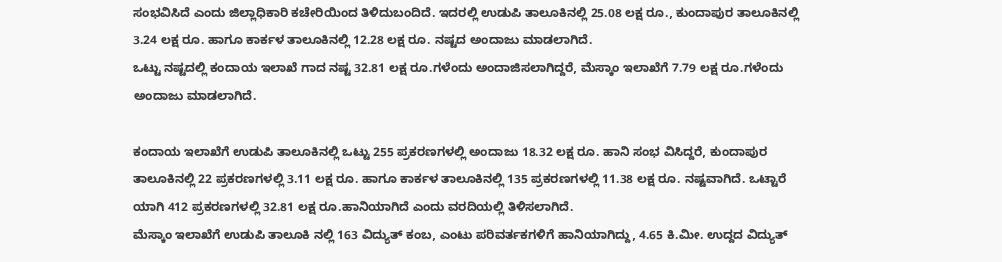ಸಂಭವಿಸಿದೆ ಎಂದು ಜಿಲ್ಲಾಧಿಕಾರಿ ಕಚೇರಿಯಿಂದ ತಿಳಿದುಬಂದಿದೆ. ಇದರಲ್ಲಿ ಉಡುಪಿ ತಾಲೂಕಿನಲ್ಲಿ 25.08 ಲಕ್ಷ ರೂ., ಕುಂದಾಪುರ ತಾಲೂಕಿನಲ್ಲಿ 3.24 ಲಕ್ಷ ರೂ. ಹಾಗೂ ಕಾರ್ಕಳ ತಾಲೂಕಿನಲ್ಲಿ 12.28 ಲಕ್ಷ ರೂ. ನಷ್ಟದ ಅಂದಾಜು ಮಾಡಲಾಗಿದೆ.
ಒಟ್ಟು ನಷ್ಟದಲ್ಲಿ ಕಂದಾಯ ಇಲಾಖೆ ಗಾದ ನಷ್ಟ 32.81 ಲಕ್ಷ ರೂ.ಗಳೆಂದು ಅಂದಾಜಿಸಲಾಗಿದ್ದರೆ, ಮೆಸ್ಕಾಂ ಇಲಾಖೆಗೆ 7.79 ಲಕ್ಷ ರೂ.ಗಳೆಂದು ಅಂದಾಜು ಮಾಡಲಾಗಿದೆ.

ಕಂದಾಯ ಇಲಾಖೆಗೆ ಉಡುಪಿ ತಾಲೂಕಿನಲ್ಲಿ ಒಟ್ಟು 255 ಪ್ರಕರಣಗಳಲ್ಲಿ ಅಂದಾಜು 18.32 ಲಕ್ಷ ರೂ. ಹಾನಿ ಸಂಭ ವಿಸಿದ್ದರೆ, ಕುಂದಾಪುರ ತಾಲೂಕಿನಲ್ಲಿ 22 ಪ್ರಕರಣಗಳಲ್ಲಿ 3.11 ಲಕ್ಷ ರೂ. ಹಾಗೂ ಕಾರ್ಕಳ ತಾಲೂಕಿನಲ್ಲಿ 135 ಪ್ರಕರಣಗಳಲ್ಲಿ 11.38 ಲಕ್ಷ ರೂ. ನಷ್ಟವಾಗಿದೆ. ಒಟ್ಟಾರೆ ಯಾಗಿ 412 ಪ್ರಕರಣಗಳಲ್ಲಿ 32.81 ಲಕ್ಷ ರೂ.ಹಾನಿಯಾಗಿದೆ ಎಂದು ವರದಿಯಲ್ಲಿ ತಿಳಿಸಲಾಗಿದೆ.
ಮೆಸ್ಕಾಂ ಇಲಾಖೆಗೆ ಉಡುಪಿ ತಾಲೂಕಿ ನಲ್ಲಿ 163 ವಿದ್ಯುತ್ ಕಂಬ, ಎಂಟು ಪರಿವರ್ತಕಗಳಿಗೆ ಹಾನಿಯಾಗಿದ್ದು, 4.65 ಕಿ.ಮೀ. ಉದ್ದದ ವಿದ್ಯುತ್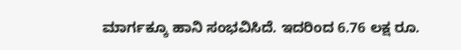ಮಾರ್ಗಕ್ಕೂ ಹಾನಿ ಸಂಭವಿಸಿದೆ. ಇದರಿಂದ 6.76 ಲಕ್ಷ ರೂ.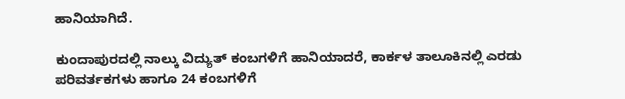ಹಾನಿಯಾಗಿದೆ.

ಕುಂದಾಪುರದಲ್ಲಿ ನಾಲ್ಕು ವಿದ್ಯುತ್ ಕಂಬಗಳಿಗೆ ಹಾನಿಯಾದರೆ, ಕಾರ್ಕಳ ತಾಲೂಕಿನಲ್ಲಿ ಎರಡು ಪರಿವರ್ತಕಗಳು ಹಾಗೂ 24 ಕಂಬಗಳಿಗೆ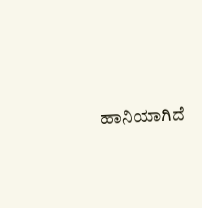ಹಾನಿಯಾಗಿದೆ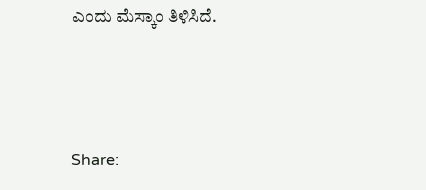ಎಂದು ಮೆಸ್ಕಾಂ ತಿಳಿಸಿದೆ.



Share: